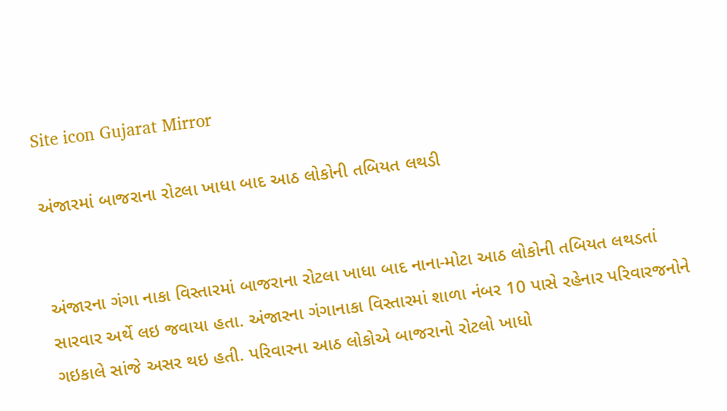Site icon Gujarat Mirror

અંજારમાં બાજરાના રોટલા ખાધા બાદ આઠ લોકોની તબિયત લથડી


અંજારના ગંગા નાકા વિસ્તારમાં બાજરાના રોટલા ખાધા બાદ નાના-મોટા આઠ લોકોની તબિયત લથડતાં સારવાર અર્થે લઇ જવાયા હતા. અંજારના ગંગાનાકા વિસ્તારમાં શાળા નંબર 10 પાસે રહેનાર પરિવારજનોને ગઇકાલે સાંજે અસર થઇ હતી. પરિવારના આઠ લોકોએ બાજરાનો રોટલો ખાધો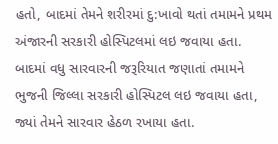હતો, બાદમાં તેમને શરીરમાં દુ:ખાવો થતાં તમામને પ્રથમ અંજારની સરકારી હોસ્પિટલમાં લઇ જવાયા હતા. બાદમાં વધુ સારવારની જરૂરિયાત જણાતાં તમામને ભુજની જિલ્લા સરકારી હોસ્પિટલ લઇ જવાયા હતા, જ્યાં તેમને સારવાર હેઠળ રખાયા હતા.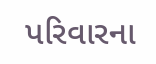પરિવારના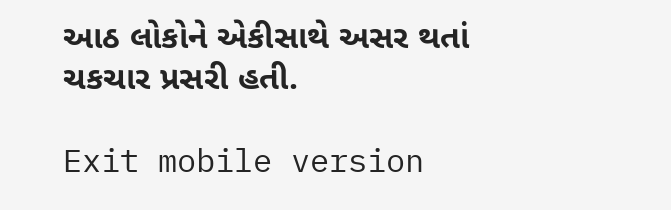આઠ લોકોને એકીસાથે અસર થતાં ચકચાર પ્રસરી હતી.

Exit mobile version